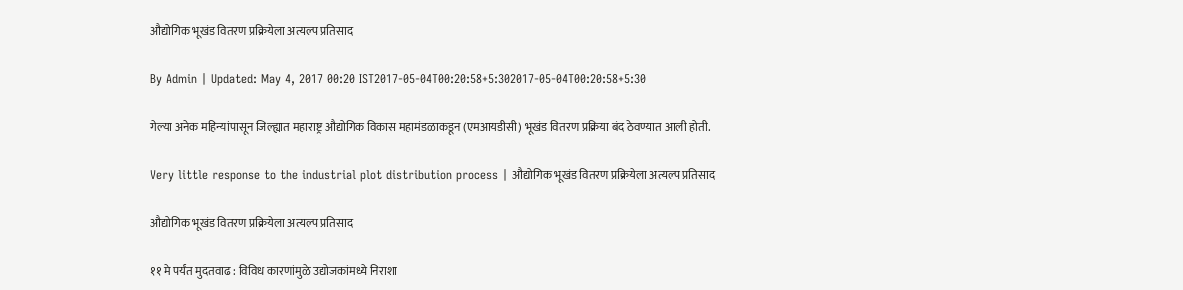औद्योगिक भूखंड वितरण प्रक्रियेला अत्यल्प प्रतिसाद

By Admin | Updated: May 4, 2017 00:20 IST2017-05-04T00:20:58+5:302017-05-04T00:20:58+5:30

गेल्या अनेक महिन्यांपासून जिल्ह्यात महाराष्ट्र औद्योगिक विकास महामंडळाकडून (एमआयडीसी) भूखंड वितरण प्रक्रिया बंद ठेवण्यात आली होती.

Very little response to the industrial plot distribution process | औद्योगिक भूखंड वितरण प्रक्रियेला अत्यल्प प्रतिसाद

औद्योगिक भूखंड वितरण प्रक्रियेला अत्यल्प प्रतिसाद

११ मे पर्यंत मुदतवाढ : विविध कारणांमुळे उद्योजकांमध्ये निराशा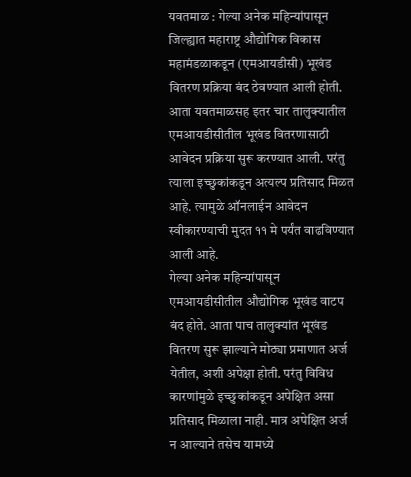यवतमाळ : गेल्या अनेक महिन्यांपासून जिल्ह्यात महाराष्ट्र औद्योगिक विकास महामंडळाकडून (एमआयडीसी) भूखंड वितरण प्रक्रिया बंद ठेवण्यात आली होती. आता यवतमाळसह इतर चार तालुक्यातील एमआयडीसीतील भूखंड वितरणासाठी आवेदन प्रक्रिया सुरू करण्यात आली. परंतु त्याला इच्छुकांकडून अत्यल्प प्रतिसाद मिळत आहे. त्यामुळे ऑनलाईन आवेदन स्वीकारण्याची मुदत ११ मे पर्यंत वाढविण्यात आली आहे.
गेल्या अनेक महिन्यांपासून एमआयडीसीतील औद्योगिक भूखंड वाटप बंद होते. आता पाच तालुक्यांत भूखंड वितरण सुरू झाल्याने मोठ्या प्रमाणात अर्ज येतील, अशी अपेक्षा होती. परंतु विविध कारणांमुळे इच्छुकांकडून अपेक्षित असा प्रतिसाद मिळाला नाही. मात्र अपेक्षित अर्ज न आल्याने तसेच यामध्ये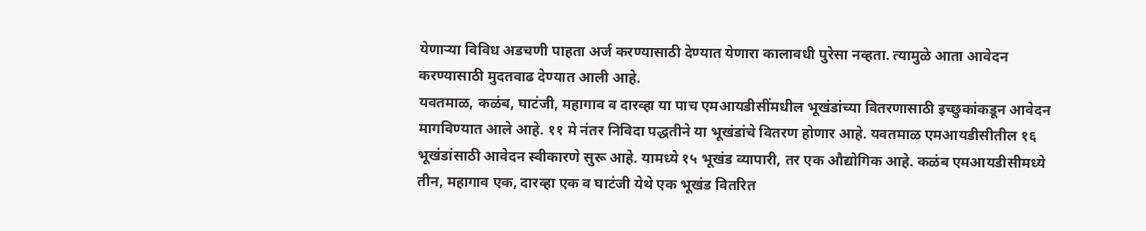येणाऱ्या विविध अडचणी पाहता अर्ज करण्यासाठी देण्यात येणारा कालावधी पुरेसा नव्हता. त्यामुळे आता आवेदन करण्यासाठी मुदतवाढ देण्यात आली आहे.
यवतमाळ, कळंब, घाटंजी, महागाव व दारव्हा या पाच एमआयडीसींमधील भूखंडांच्या वितरणासाठी इच्छुकांकडून आवेदन मागविण्यात आले आहे. ११ मे नंतर निविदा पद्धतीने या भूखंडांचे वितरण होणार आहे. यवतमाळ एमआयडीसीतील १६ भूखंडांसाठी आवेदन स्वीकारणे सुरू आहे. यामध्ये १५ भूखंड व्यापारी, तर एक औद्योगिक आहे. कळंब एमआयडीसीमध्ये तीन, महागाव एक, दारव्हा एक व घाटंजी येथे एक भूखंड वितरित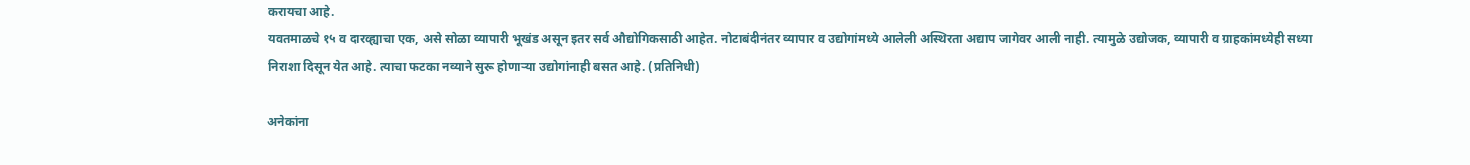करायचा आहे.
यवतमाळचे १५ व दारव्ह्याचा एक, असे सोळा व्यापारी भूखंड असून इतर सर्व औद्योगिकसाठी आहेत. नोटाबंदीनंतर व्यापार व उद्योगांमध्ये आलेली अस्थिरता अद्याप जागेवर आली नाही. त्यामुळे उद्योजक, व्यापारी व ग्राहकांमध्येही सध्या निराशा दिसून येत आहे. त्याचा फटका नव्याने सुरू होणाऱ्या उद्योगांनाही बसत आहे. (प्रतिनिधी)

अनेकांना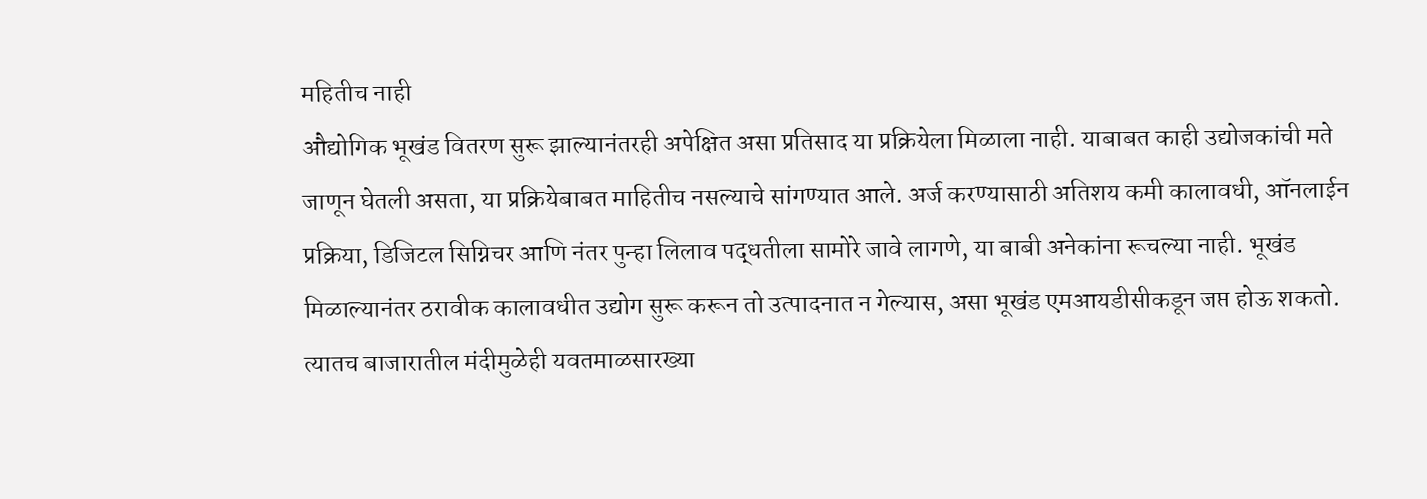महितीच नाही
औद्योगिक भूखंड वितरण सुरू झाल्यानंतरही अपेक्षित असा प्रतिसाद या प्रक्रियेला मिळाला नाही. याबाबत काही उद्योजकांची मते जाणून घेतली असता, या प्रक्रियेबाबत माहितीच नसल्याचे सांगण्यात आले. अर्ज करण्यासाठी अतिशय कमी कालावधी, ऑनलाईन प्रक्रिया, डिजिटल सिग्निचर आणि नंतर पुन्हा लिलाव पद्धतीला सामोरे जावे लागणे, या बाबी अनेकांना रूचल्या नाही. भूखंड मिळाल्यानंतर ठरावीक कालावधीत उद्योग सुरू करून तो उत्पादनात न गेल्यास, असा भूखंड एमआयडीसीकडून जप्त होऊ शकतो. त्यातच बाजारातील मंदीमुळेही यवतमाळसारख्या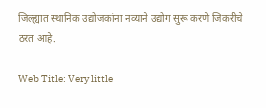जिल्ह्यात स्थानिक उद्योजकांना नव्याने उद्योग सुरू करणे जिकरीचे ठरत आहे.

Web Title: Very little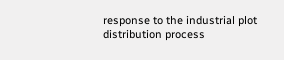response to the industrial plot distribution process